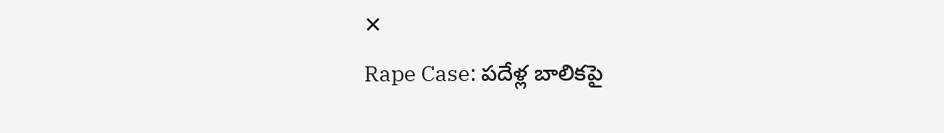✕
Rape Case: పదేళ్ల బాలికపై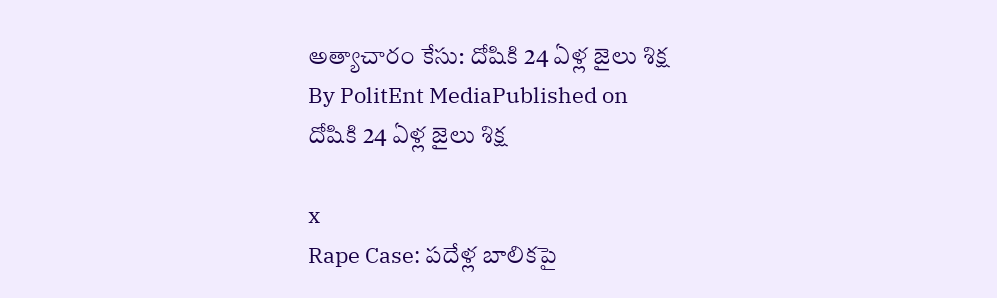అత్యాచారం కేసు: దోషికి 24 ఏళ్ల జైలు శిక్ష
By PolitEnt MediaPublished on
దోషికి 24 ఏళ్ల జైలు శిక్ష

x
Rape Case: పదేళ్ల బాలికపై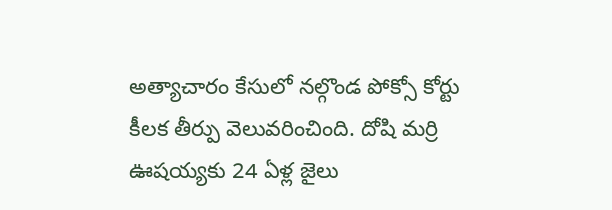అత్యాచారం కేసులో నల్గొండ పోక్సో కోర్టు కీలక తీర్పు వెలువరించింది. దోషి మర్రి ఊషయ్యకు 24 ఏళ్ల జైలు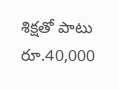శిక్షతో పాటు రూ.40,000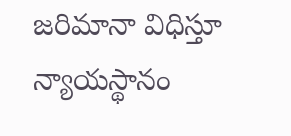జరిమానా విధిస్తూ న్యాయస్థానం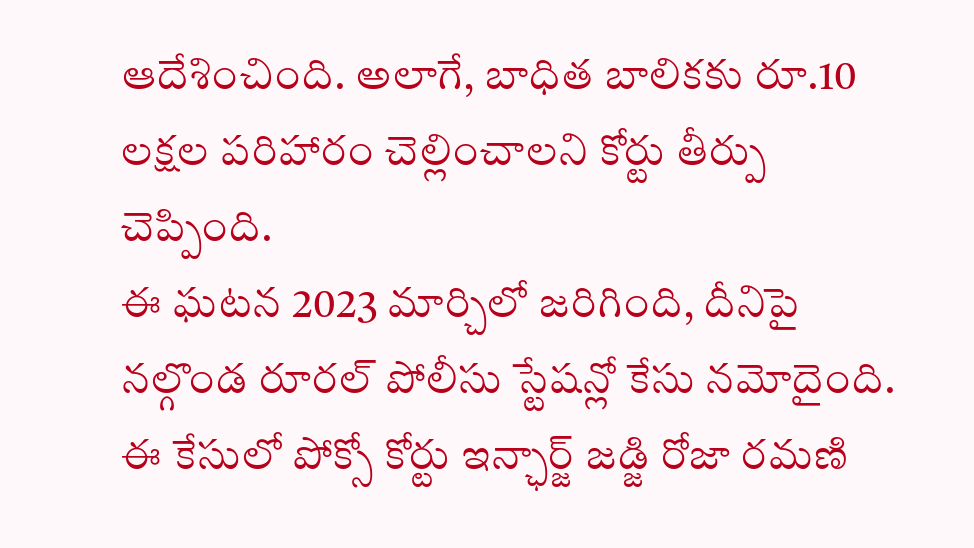ఆదేశించింది. అలాగే, బాధిత బాలికకు రూ.10 లక్షల పరిహారం చెల్లించాలని కోర్టు తీర్పు చెప్పింది.
ఈ ఘటన 2023 మార్చిలో జరిగింది, దీనిపై నల్గొండ రూరల్ పోలీసు స్టేషన్లో కేసు నమోదైంది. ఈ కేసులో పోక్సో కోర్టు ఇన్ఛార్జ్ జడ్జి రోజా రమణి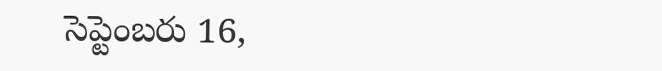సెప్టెంబరు 16,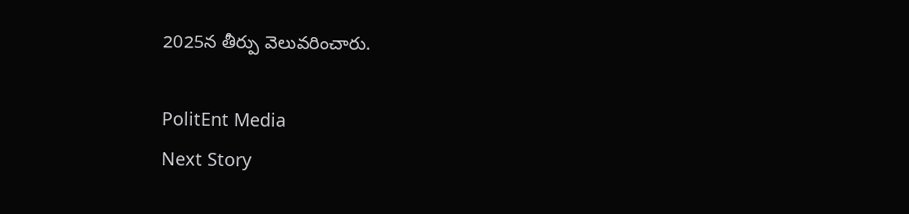2025న తీర్పు వెలువరించారు.

PolitEnt Media
Next Story